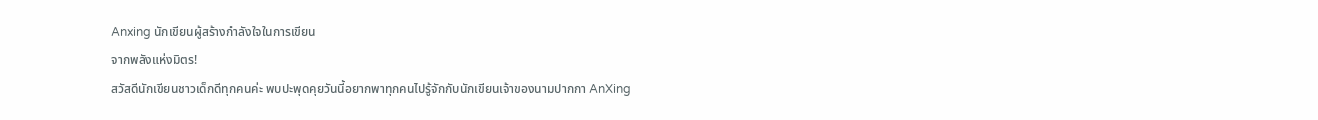Anxing นักเขียนผู้สร้างกำลังใจในการเขียน
จากพลังแห่งมิตร!
สวัสดีนักเขียนชาวเด็กดีทุกคนค่ะ พบปะพุดคุยวันนี้อยากพาทุกคนไปรู้จักกับนักเขียนเจ้าของนามปากกา AnXing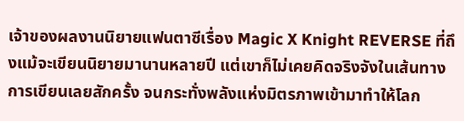เจ้าของผลงานนิยายแฟนตาซีเรื่อง Magic X Knight REVERSE ที่ถึงแม้จะเขียนนิยายมานานหลายปี แต่เขาก็ไม่เคยคิดจริงจังในเส้นทางการเขียนเลยสักครั้ง จนกระทั่งพลังแห่งมิตรภาพเข้ามาทำให้โลก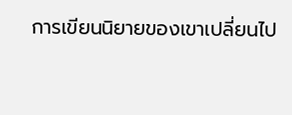การเขียนนิยายของเขาเปลี่ยนไป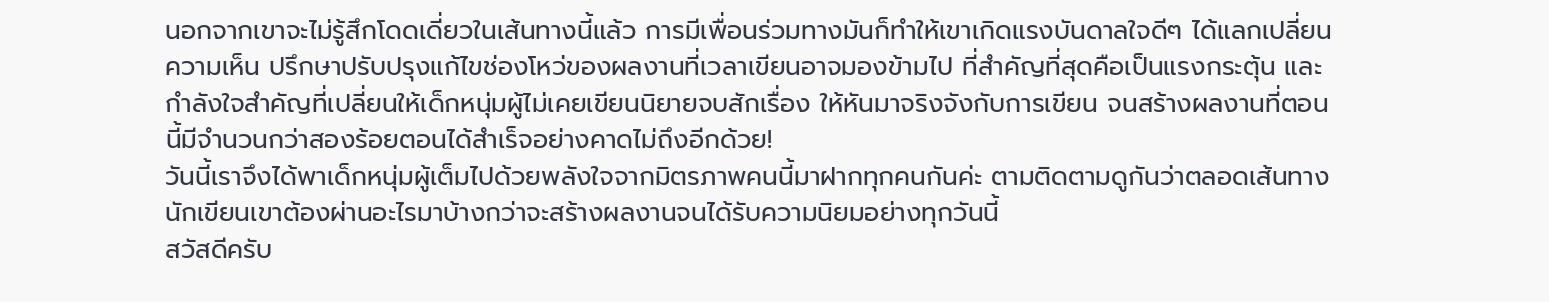นอกจากเขาจะไม่รู้สึกโดดเดี่ยวในเส้นทางนี้แล้ว การมีเพื่อนร่วมทางมันก็ทำให้เขาเกิดแรงบันดาลใจดีๆ ได้แลกเปลี่ยนความเห็น ปรึกษาปรับปรุงแก้ไขช่องโหว่ของผลงานที่เวลาเขียนอาจมองข้ามไป ที่สำคัญที่สุดคือเป็นแรงกระตุ้น และกำลังใจสำคัญที่เปลี่ยนให้เด็กหนุ่มผู้ไม่เคยเขียนนิยายจบสักเรื่อง ให้หันมาจริงจังกับการเขียน จนสร้างผลงานที่ตอนนี้มีจำนวนกว่าสองร้อยตอนได้สำเร็จอย่างคาดไม่ถึงอีกด้วย!
วันนี้เราจึงได้พาเด็กหนุ่มผู้เต็มไปด้วยพลังใจจากมิตรภาพคนนี้มาฝากทุกคนกันค่ะ ตามติดตามดูกันว่าตลอดเส้นทางนักเขียนเขาต้องผ่านอะไรมาบ้างกว่าจะสร้างผลงานจนได้รับความนิยมอย่างทุกวันนี้
สวัสดีครับ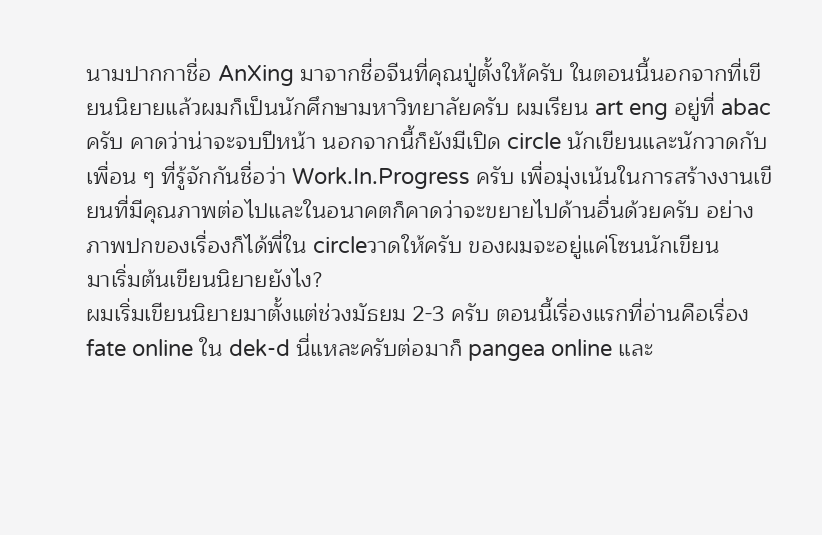นามปากกาชื่อ AnXing มาจากชื่อจีนที่คุณปู่ตั้งให้ครับ ในตอนนี้นอกจากที่เขียนนิยายแล้วผมก็เป็นนักศึกษามหาวิทยาลัยครับ ผมเรียน art eng อยู่ที่ abac ครับ คาดว่าน่าจะจบปีหน้า นอกจากนี้ก็ยังมีเปิด circle นักเขียนและนักวาดกับเพื่อน ๆ ที่รู้จักกันชื่อว่า Work.In.Progress ครับ เพื่อมุ่งเน้นในการสร้างงานเขียนที่มีคุณภาพต่อไปและในอนาคตก็คาดว่าจะขยายไปด้านอื่นด้วยครับ อย่างภาพปกของเรื่องก็ได้พี่ใน circleวาดให้ครับ ของผมจะอยู่แค่โซนนักเขียน
มาเริ่มต้นเขียนนิยายยังไง?
ผมเริ่มเขียนนิยายมาตั้งแต่ช่วงมัธยม 2-3 ครับ ตอนนี้เรื่องแรกที่อ่านคือเรื่อง fate online ใน dek-d นี่แหละครับต่อมาก็ pangea online และ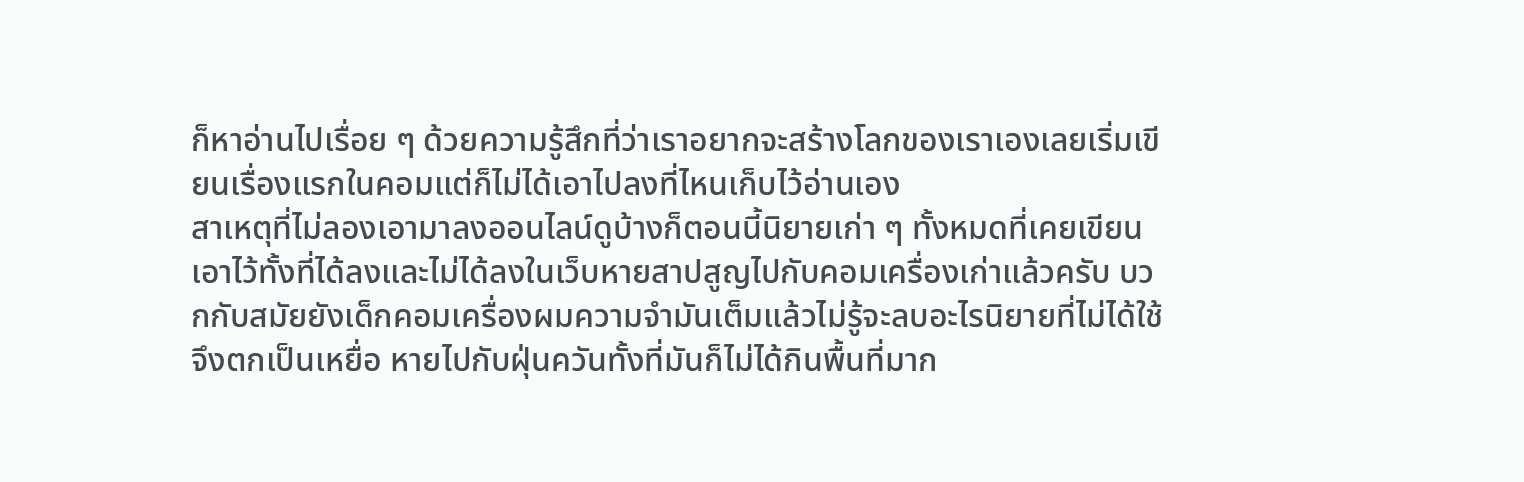ก็หาอ่านไปเรื่อย ๆ ด้วยความรู้สึกที่ว่าเราอยากจะสร้างโลกของเราเองเลยเริ่มเขียนเรื่องแรกในคอมแต่ก็ไม่ได้เอาไปลงที่ไหนเก็บไว้อ่านเอง
สาเหตุที่ไม่ลองเอามาลงออนไลน์ดูบ้างก็ตอนนี้นิยายเก่า ๆ ทั้งหมดที่เคยเขียนเอาไว้ทั้งที่ได้ลงและไม่ได้ลงในเว็บหายสาปสูญไปกับคอมเครื่องเก่าแล้วครับ บวกกับสมัยยังเด็กคอมเครื่องผมความจำมันเต็มแล้วไม่รู้จะลบอะไรนิยายที่ไม่ได้ใช้จึงตกเป็นเหยื่อ หายไปกับฝุ่นควันทั้งที่มันก็ไม่ได้กินพื้นที่มาก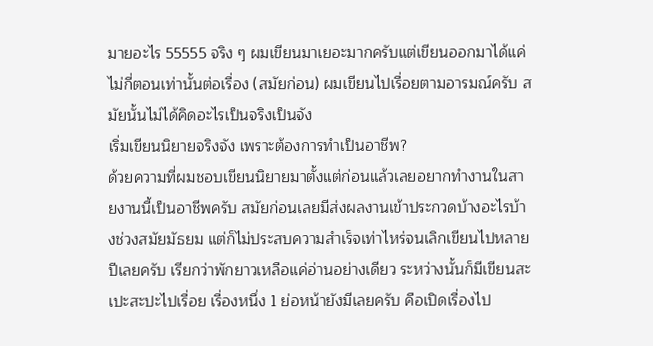มายอะไร 55555 จริง ๆ ผมเขียนมาเยอะมากครับแต่เขียนออกมาได้แค่ไม่กี่ตอนเท่านั้นต่อเรื่อง (สมัยก่อน) ผมเขียนไปเรื่อยตามอารมณ์ครับ สมัยนั้นไม่ได้คิดอะไรเป็นจริงเป็นจัง
เริ่มเขียนนิยายจริงจัง เพราะต้องการทำเป็นอาชีพ?
ด้วยความที่ผมชอบเขียนนิยายมาตั้งแต่ก่อนแล้วเลยอยากทำงานในสายงานนี้เป็นอาชีพครับ สมัยก่อนเลยมีส่งผลงานเข้าประกวดบ้างอะไรบ้างช่วงสมัยมัธยม แต่ก็ไม่ประสบความสำเร็จเท่าไหร่จนเลิกเขียนไปหลายปีเลยครับ เรียกว่าพักยาวเหลือแค่อ่านอย่างเดียว ระหว่างนั้นก็มีเขียนสะเปะสะปะไปเรื่อย เรื่องหนึ่ง 1 ย่อหน้ายังมีเลยครับ คือเปิดเรื่องไป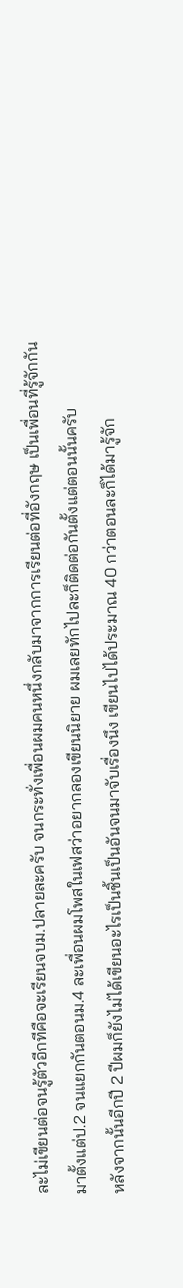ละไม่เขียนต่อจนรู้ตัวอีกทีคือจะเรียนจบม.ปลายละครับ จนกระทั่งเพื่อนผมคนหนึ่งกลับมาจากการเรียนต่อที่อังกฤษ เป็นเพื่อนที่รู้จักกันมาตั้งแต่ป.2 จนแยกกันตอนม.4 ละเพื่อนผมโพสในเฟสว่าอยากลองเขียนนิยาย ผมเลยทักไปละก็ติดต่อกันตั้งแต่ตอนนั้นครับ
หลังจากนั้นอีกปี 2 ปีผมก็ยังไม่ได้เขียนอะไรเป็นชิ้นเป็นอันจนมาจับเรื่องนึง เขียนไปได้ประมาณ 40 กว่าตอนละก็ได้มารู้จัก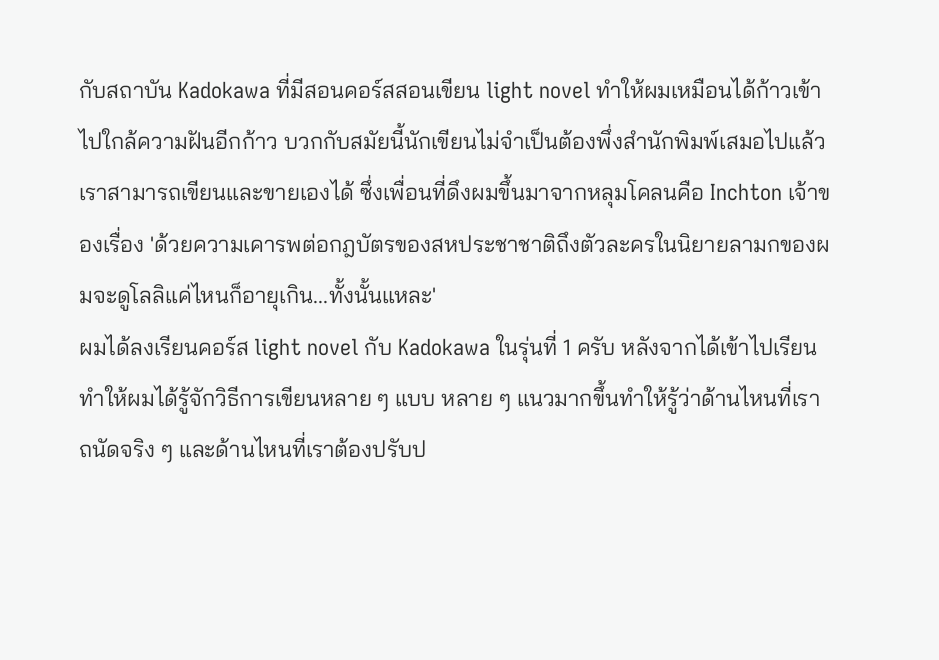กับสถาบัน Kadokawa ที่มีสอนคอร์สสอนเขียน light novel ทำให้ผมเหมือนได้ก้าวเข้าไปใกล้ความฝันอีกก้าว บวกกับสมัยนี้นักเขียนไม่จำเป็นต้องพึ่งสำนักพิมพ์เสมอไปแล้วเราสามารถเขียนและขายเองได้ ซึ่งเพื่อนที่ดึงผมขึ้นมาจากหลุมโคลนคือ Inchton เจ้าของเรื่อง 'ด้วยความเคารพต่อกฎบัตรของสหประชาชาติถึงตัวละครในนิยายลามกของผมจะดูโลลิแค่ไหนก็อายุเกิน...ทั้งนั้นแหละ'
ผมได้ลงเรียนคอร์ส light novel กับ Kadokawa ในรุ่นที่ 1 ครับ หลังจากได้เข้าไปเรียนทำให้ผมได้รู้จักวิธีการเขียนหลาย ๆ แบบ หลาย ๆ แนวมากขึ้นทำให้รู้ว่าด้านไหนที่เราถนัดจริง ๆ และด้านไหนที่เราต้องปรับป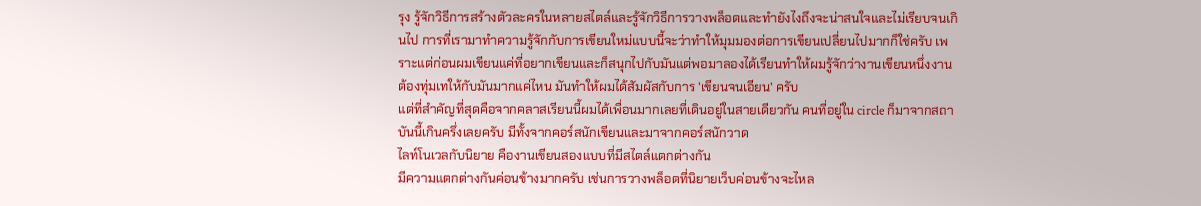รุง รู้จักวิธีการสร้างตัวละครในหลายสไตล์และรู้จักวิธีการวางพล็อตและทำยังไงถึงจะน่าสนใจและไม่เรียบจนเกินไป การที่เรามาทำความรู้จักกับการเขียนใหม่แบบนี้จะว่าทำให้มุมมองต่อการเขียนเปลี่ยนไปมากก็ใช่ครับ เพราะแต่ก่อนผมเขียนแค่ที่อยากเขียนและก็สนุกไปกับมันแต่พอมาลองได้เรียนทำให้ผมรู้จักว่างานเขียนหนึ่งงานต้องทุ่มเทให้กับมันมากแค่ไหน มันทำให้ผมได้สัมผัสกับการ 'เขียนจนเอียน' ครับ
แต่ที่สำคัญที่สุดคือจากคลาสเรียนนี้ผมได้เพื่อนมากเลยที่เดินอยู่ในสายเดียวกัน คนที่อยู่ใน circle ก็มาจากสถาบันนี้เกินครึ่งเลยครับ มีทั้งจากคอร์สนักเขียนและมาจากคอร์สนักวาด
ไลท์โนเวลกับนิยาย คืองานเขียนสองแบบที่มีสไตล์แตกต่างกัน
มีความแตกต่างกันค่อนข้างมากครับ เช่นการวางพล็อตที่นิยายเว็บค่อนข้างจะไหล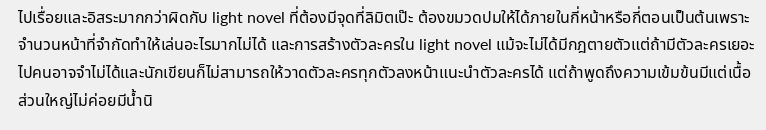ไปเรื่อยและอิสระมากกว่าผิดกับ light novel ที่ต้องมีจุดที่ลิมิตเป๊ะ ต้องขมวดปมให้ได้ภายในกี่หน้าหรือกี่ตอนเป็นต้นเพราะจำนวนหน้าที่จำกัดทำให้เล่นอะไรมากไม่ได้ และการสร้างตัวละครใน light novel แม้จะไม่ได้มีกฎตายตัวแต่ถ้ามีตัวละครเยอะไปคนอาจจำไม่ได้และนักเขียนก็ไม่สามารถให้วาดตัวละครทุกตัวลงหน้าแนะนำตัวละครได้ แต่ถ้าพูดถึงความเข้มข้นมีแต่เนื้อส่วนใหญ่ไม่ค่อยมีน้ำนิ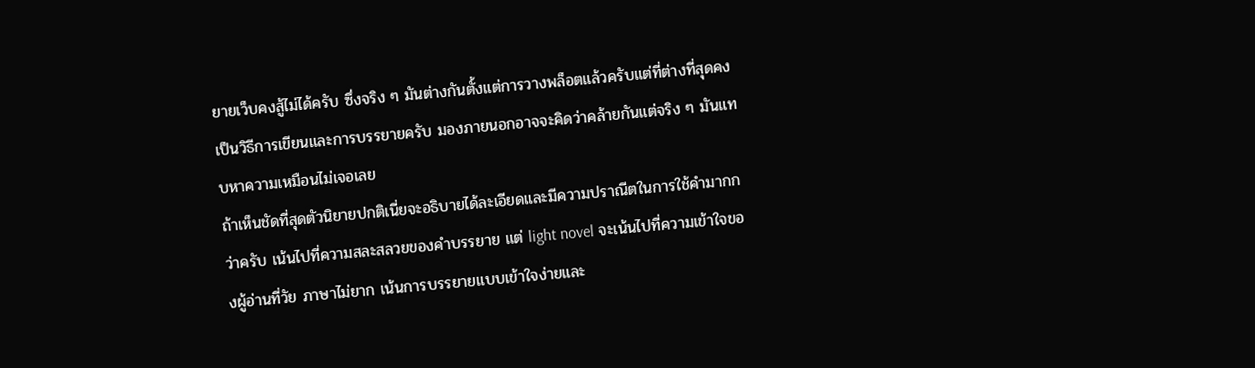ยายเว็บคงสู้ไม่ได้ครับ ซึ่งจริง ๆ มันต่างกันตั้งแต่การวางพล็อตแล้วครับแต่ที่ต่างที่สุดคงเป็นวิธีการเขียนและการบรรยายครับ มองภายนอกอาจจะคิดว่าคล้ายกันแต่จริง ๆ มันแทบหาความเหมือนไม่เจอเลย
ถ้าเห็นชัดที่สุดตัวนิยายปกติเนี่ยจะอธิบายได้ละเอียดและมีความปราณีตในการใช้คำมากกว่าครับ เน้นไปที่ความสละสลวยของคำบรรยาย แต่ light novel จะเน้นไปที่ความเข้าใจของผู้อ่านที่วัย ภาษาไม่ยาก เน้นการบรรยายแบบเข้าใจง่ายและ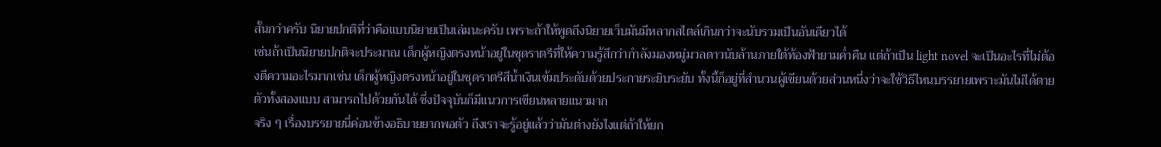สั้นกว่าครับ นิยายปกติที่ว่าคือแบบนิยายเป็นเล่มนะครับ เพราะถ้าให้พูดถึงนิยายเว็บมันมีหลากสไตล์เกินกว่าจะนับรวมเป็นอันเดียวได้
เช่นถ้าเป็นนิยายปกติจะประมาณ เด็กผู้หญิงตรงหน้าอยู่ในชุดราตรีที่ให้ความรู้สึกว่ากำลังมองหมู่มวลดาวนับล้านภายใต้ท้องฟ้ายามค่ำคืน แต่ถ้าเป็น light novel จะเป็นอะไรที่ไม่ต้องตีความอะไรมากเช่น เด็กผู้หญิงตรงหน้าอยู่ในชุดราตรีสีน้ำเงินเข้มประดับด้วยประกายระยิบระยับ ทั้งนี้ก็อยู่ที่สำนวนผู้เขียนด้วยส่วนหนึ่งว่าจะใช้วิธีไหนบรรยายเพราะมันไม่ได้ตายตัวทั้งสองแบบ สามารถไปด้วยกันได้ ซึ่งปัจจุบันก็มีแนวการเขียนหลายแนวมาก
จริง ๆ เรื่องบรรยายนี่ค่อนข้างอธิบายยากพอตัว ถึงเราจะรู้อยู่แล้วว่ามันต่างยังไงแต่ถ้าให้ยก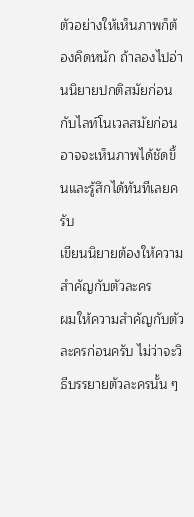ตัวอย่างให้เห็นภาพก็ต้องคิดหนัก ถ้าลองไปอ่านนิยายปกติสมัยก่อนกับไลท์โนเวลสมัยก่อนอาจจะเห็นภาพได้ชัดขึ้นและรู้สึกได้ทันทีเลยครับ
เขียนนิยายต้องให้ความสำคัญกับตัวละคร
ผมให้ความสำคัญกับตัวละครก่อนครับ ไม่ว่าจะวิธีบรรยายตัวละครนั้น ๆ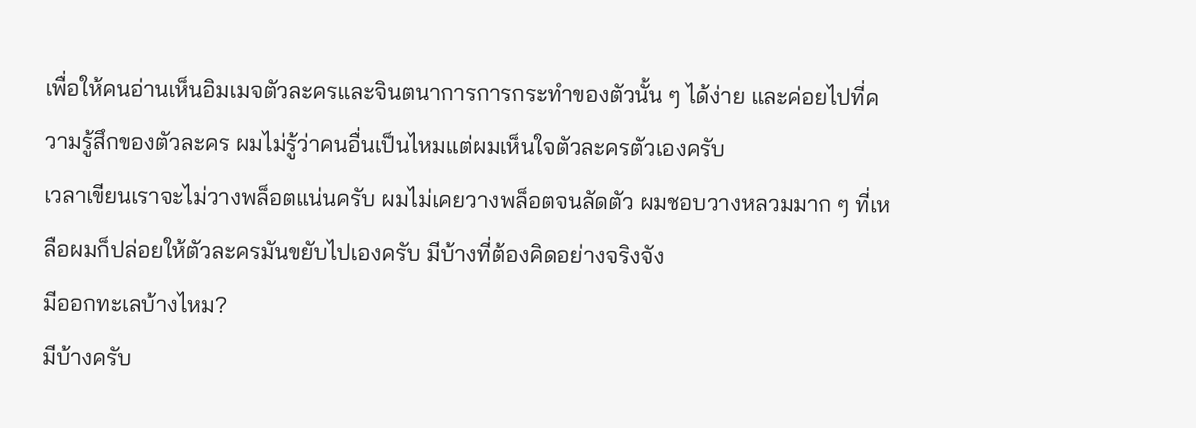เพื่อให้คนอ่านเห็นอิมเมจตัวละครและจินตนาการการกระทำของตัวนั้น ๆ ได้ง่าย และค่อยไปที่ความรู้สึกของตัวละคร ผมไม่รู้ว่าคนอื่นเป็นไหมแต่ผมเห็นใจตัวละครตัวเองครับ
เวลาเขียนเราจะไม่วางพล็อตแน่นครับ ผมไม่เคยวางพล็อตจนลัดตัว ผมชอบวางหลวมมาก ๆ ที่เหลือผมก็ปล่อยให้ตัวละครมันขยับไปเองครับ มีบ้างที่ต้องคิดอย่างจริงจัง
มีออกทะเลบ้างไหม?
มีบ้างครับ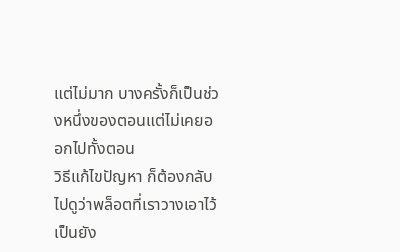แต่ไม่มาก บางครั้งก็เป็นช่วงหนึ่งของตอนแต่ไม่เคยออกไปทั้งตอน
วิธีแก้ไขปัญหา ก็ต้องกลับไปดูว่าพล็อตที่เราวางเอาไว้เป็นยัง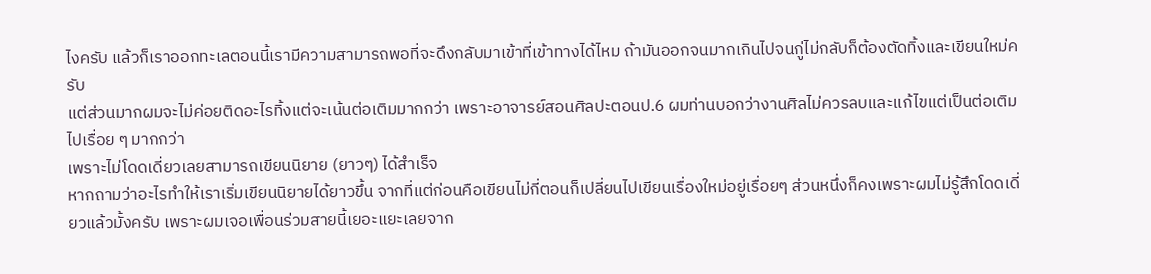ไงครับ แล้วก็เราออกทะเลตอนนี้เรามีความสามารถพอที่จะดึงกลับมาเข้าที่เข้าทางได้ไหม ถ้ามันออกจนมากเกินไปจนกู่ไม่กลับก็ต้องตัดทิ้งและเขียนใหม่ครับ
แต่ส่วนมากผมจะไม่ค่อยติดอะไรทิ้งแต่จะเน้นต่อเติมมากกว่า เพราะอาจารย์สอนศิลปะตอนป.6 ผมท่านบอกว่างานศิลไม่ควรลบและแก้ไขแต่เป็นต่อเติมไปเรื่อย ๆ มากกว่า
เพราะไม่โดดเดี่ยวเลยสามารถเขียนนิยาย (ยาวๆ) ได้สำเร็จ
หากถามว่าอะไรทำให้เราเริ่มเขียนนิยายได้ยาวขึ้น จากที่แต่ก่อนคือเขียนไม่กี่ตอนก็เปลี่ยนไปเขียนเรื่องใหม่อยู่เรื่อยๆ ส่วนหนึ่งก็คงเพราะผมไม่รู้สึกโดดเดี่ยวแล้วมั้งครับ เพราะผมเจอเพื่อนร่วมสายนี้เยอะแยะเลยจาก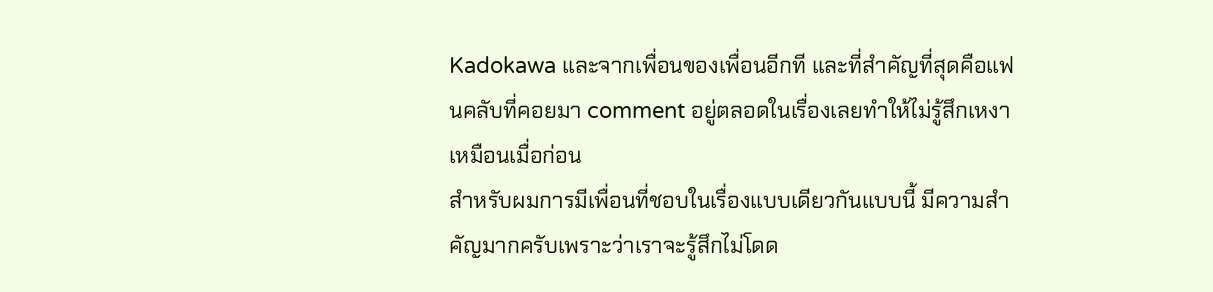Kadokawa และจากเพื่อนของเพื่อนอีกที และที่สำคัญที่สุดคือแฟนคลับที่คอยมา comment อยู่ตลอดในเรื่องเลยทำให้ไม่รู้สึกเหงาเหมือนเมื่อก่อน
สำหรับผมการมีเพื่อนที่ชอบในเรื่องแบบเดียวกันแบบนี้ มีความสำคัญมากครับเพราะว่าเราจะรู้สึกไม่โดด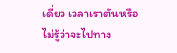เดี่ยว เวลาเราตันหรือไม่รู้ว่าจะไปทาง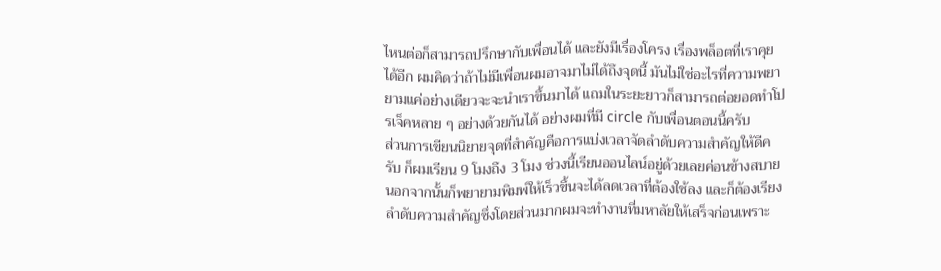ไหนต่อก็สามารถปรึกษากับเพื่อนได้ และยังมีเรื่องโครง เรื่องพล็อตที่เราคุยได้อีก ผมคิดว่าถ้าไม่มีเพื่อนผมอาจมาไม่ได้ถึงจุดนี้ มันไม่ใช่อะไรที่ความพยายามแค่อย่างเดียวจะจะนำเราขึ้นมาได้ แถมในระยะยาวก็สามารถต่อยอดทำโปรเจ็คหลาย ๆ อย่างด้วยกันได้ อย่างผมที่มี circle กับเพื่อนตอนนี้ครับ
ส่วนการเขียนนิยายจุดที่สำคัญคือการแบ่งเวลาจัดลำดับความสำคัญให้ดีครับ ก็ผมเรียน 9 โมงถึง 3 โมง ช่วงนี้เรียนออนไลน์อยู่ด้วยเลยค่อนข้างสบาย นอกจากนั้นก็พยายามพิมพ์ให้เร็วขึ้นจะได้ลดเวลาที่ต้องใช้ลง และก็ต้องเรียงลำดับความสำคัญซึ่งโดยส่วนมากผมจะทำงานที่มหาลัยให้เสร็จก่อนเพราะ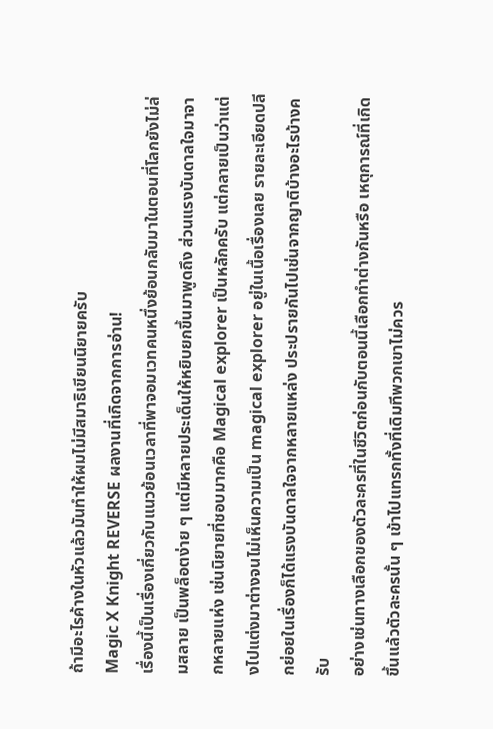ถ้ามีอะไรค้างในหัวแล้วมันทำให้ผมไม่มีสมาธิเขียนนิยายครับ
Magic X Knight REVERSE ผลงานที่เกิดจากการอ่าน!
เรื่องนี้เป็นเรื่องเกี่ยวกับแนวย้อนเวลาที่พาจอมเวทคนหนึ่งย้อนกลับมาในตอนที่โลกยังไม่ล่มสลาย เป็นพล็อตง่าย ๆ แต่มีหลายประเด็นให้หยิบยกขึ้นมาพูดถึง ส่วนแรงบันดาลใจมาจากหลายแห่ง เช่นนิยายที่ชอบมากคือ Magical explorer เป็นหลักครับ แต่กลายเป็นว่าแต่งไปแต่งมาต่างจนไม่เห็นความเป็น magical explorer อยู่ในเนื้อเรื่องเลย รายละเอียดปลีกย่อยในเรื่องก็ได้แรงบันดาลใจจากหลายแหล่ง ประปรายกันไปเช่นจากญาติบ้างอะไรบ้างครับ
อย่างเช่นทางเลือกของตัวละครที่ในชีวิตก่อนกับตอนนี้เลือกทำต่างกันหรือ เหตุการณ์ที่เกิดขึ้นแล้วตัวละครนั้น ๆ เข้าไปแทรกทั้งที่เดิมทีพวกเขาไม่ควร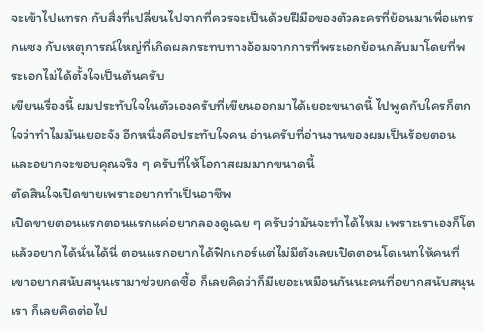จะเข้าไปแทรก กับสิ่งที่เปลี่ยนไปจากที่ควรจะเป็นด้วยฝีมือของตัวละครที่ย้อนมาเพื่อแทรกแซง กับเหตุการณ์ใหญ่ที่เกิดผลกระทบทางอ้อมจากการที่พระเอกย้อนกลับมาโดยที่พระเอกไม่ได้ตั้งใจเป็นต้นครับ
เขียนเรื่องนี้ ผมประทับใจในตัวเองครับที่เขียนออกมาได้เยอะขนาดนี้ ไปพูดกับใครก็ตกใจว่าทำไมมันเยอะจัง อีกหนึ่งคือประทับใจคน อ่านครับที่อ่านงานของผมเป็นร้อยตอน และอยากจะขอบคุณจริง ๆ ครับที่ให้โอกาสผมมากขนาดนี้
ตัดสินใจเปิดขายเพราะอยากทำเป็นอาชีพ
เปิดขายตอนแรกตอนแรกแค่อยากลองดูเฉย ๆ ครับว่ามันจะทำได้ไหม เพราะเราเองก็โตแล้วอยากได้นั่นได้นี่ ตอนแรกอยากได้ฟิกเกอร์แต่ไม่มีตังเลยเปิดตอนโดเนทให้คนที่เขาอยากสนับสนุนเรามาช่วยกดซื้อ ก็เลยคิดว่าก็มีเยอะเหมือนกันนะคนที่อยากสนับสนุนเรา ก็เลยคิดต่อไป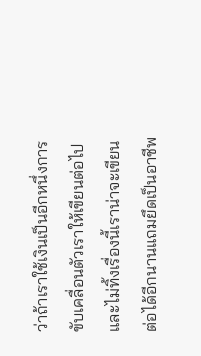ว่าถ้าเราใช้เงินเป็นอีกหนึ่งการขับเคลื่อนตัวเราให้เขียนต่อไปและไม่ทิ้งเรื่องนี้เราน่าจะเขียนต่อได้อีกนานแถมยึดเป็นอาชีพ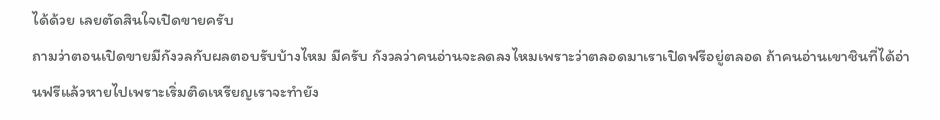ได้ด้วย เลยตัดสินใจเปิดขายครับ
ถามว่าตอนเปิดขายมีกังวลกับผลตอบรับบ้างไหม มีครับ กังวลว่าคนอ่านจะลดลงไหมเพราะว่าตลอดมาเราเปิดฟรีอยู่ตลอด ถ้าคนอ่านเขาชินที่ได้อ่านฟรีแล้วหายไปเพราะเริ่มติดเหรียญเราจะทำยัง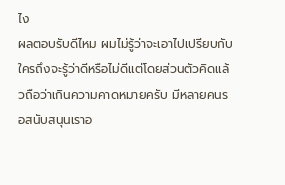ไง
ผลตอบรับดีไหม ผมไม่รู้ว่าจะเอาไปเปรียบกับใครถึงจะรู้ว่าดีหรือไม่ดีแต่โดยส่วนตัวคิดแล้วถือว่าเกินความคาดหมายครับ มีหลายคนรอสนับสนุนเราอ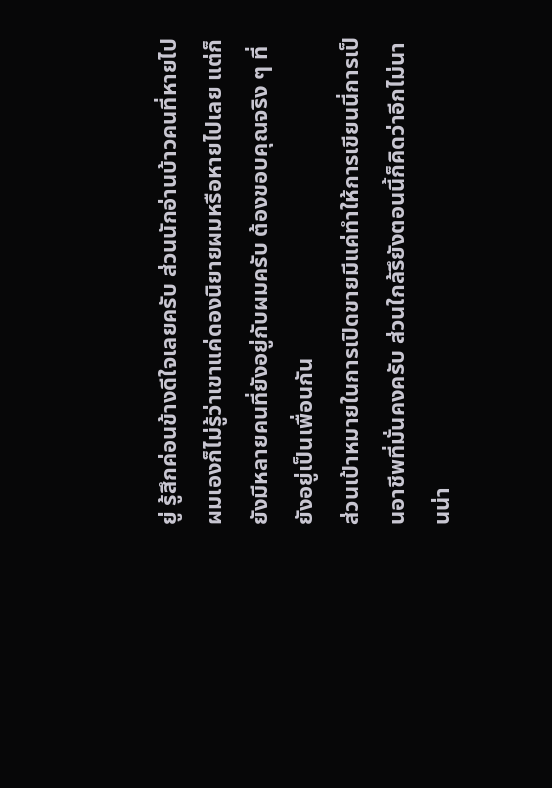ยู่ รู้สึกค่อนข้างดีใจเลยครับ ส่วนนักอ่านบ้าวคนที่หายไป ผมเองก็ไม่รู้ว่าเขาแค่ดองนิยายผมหรือหายไปเลย แต่ก็ยังมีหลายคนที่ยังอยู่กับผมครับ ต้องขอบคุณจริง ๆ ที่ยังอยู่เป็นเพื่อนกัน
ส่วนเป้าหมายในการเปิดขายมีแค่ทำให้การเขียนนี่การเป็นอาชีพที่มั่นคงครับ ส่วนใกล้รึยังตอนนี้ก็คิดว่าอีกไม่นานน่า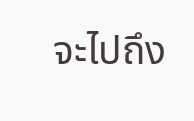จะไปถึง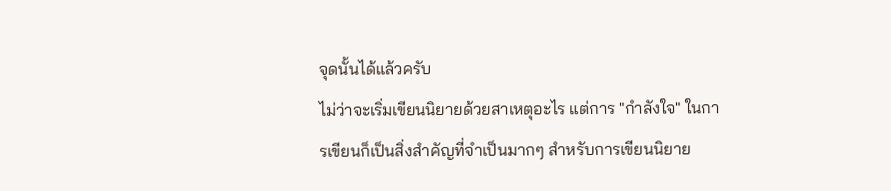จุดนั้นได้แล้วครับ
ไม่ว่าจะเริ่มเขียนนิยายด้วยสาเหตุอะไร แต่การ "กำลังใจ" ในการเขียนก็เป็นสิ่งสำคัญที่จำเป็นมากๆ สำหรับการเขียนนิยาย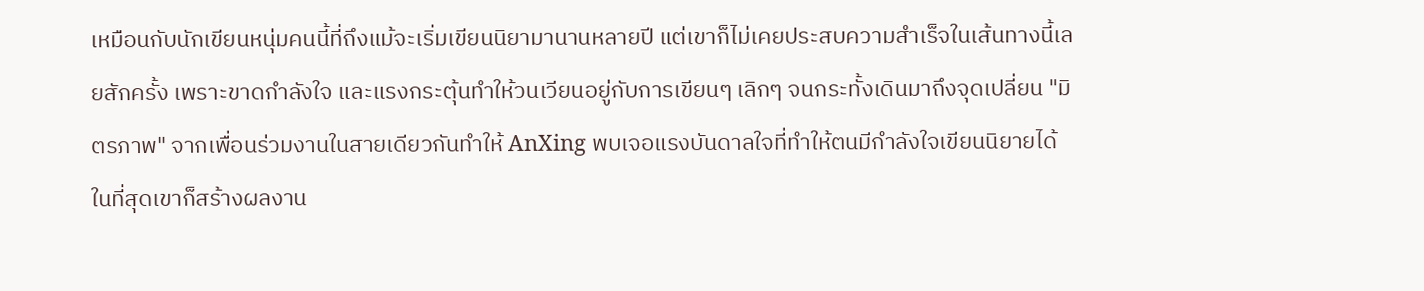เหมือนกับนักเขียนหนุ่มคนนี้ที่ถึงแม้จะเริ่มเขียนนิยามานานหลายปี แต่เขาก็ไม่เคยประสบความสำเร็จในเส้นทางนี้เลยสักครั้ง เพราะขาดกำลังใจ และแรงกระตุ้นทำให้วนเวียนอยู่กับการเขียนๆ เลิกๆ จนกระทั้งเดินมาถึงจุดเปลี่ยน "มิตรภาพ" จากเพื่อนร่วมงานในสายเดียวกันทำให้ AnXing พบเจอแรงบันดาลใจที่ทำให้ตนมีกำลังใจเขียนนิยายได้ ในที่สุดเขาก็สร้างผลงาน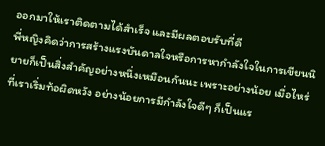ออกมาให้เราติดตามได้สำเร็จ และมีผลตอบรับที่ดี
พี่หญิงคิดว่าการสร้างแรงบันดาลใจหรือการหากำลังใจในการเขียนนิยายก็เป็นสิ่งสำคัญอย่างหนึ่งเหมือนกันนะ เพราะอย่างน้อย เมื่อไหร่ที่เราเริ่มท้อผิดหวัง อย่างน้อยการมีกำลังใจดีๆ ก็เป็นแร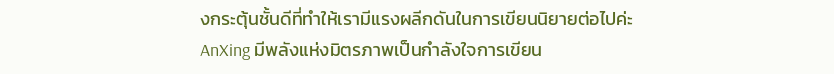งกระตุ้นชั้นดีที่ทำให้เรามีแรงผลีกดันในการเขียนนิยายต่อไปค่ะ
AnXing มีพลังแห่งมิตรภาพเป็นกำลังใจการเขียน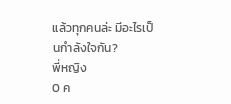แล้วทุกคนล่ะ มีอะไรเป็นกำลังใจกัน?
พี่หญิง
0 ค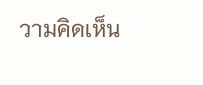วามคิดเห็น